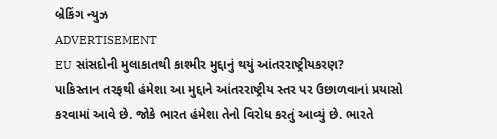બ્રેકિંગ ન્યુઝ
ADVERTISEMENT
EU સાંસદોની મુલાકાતથી કાશ્મીર મુદ્દાનું થયું આંતરરાષ્ટ્રીયકરણ?
પાકિસ્તાન તરફથી હંમેશા આ મુદ્દાને આંતરરાષ્ટ્રીય સ્તર પર ઉછાળવાનાં પ્રયાસો કરવામાં આવે છે. જોકે ભારત હંમેશા તેનો વિરોધ કરતું આવ્યું છે. ભારતે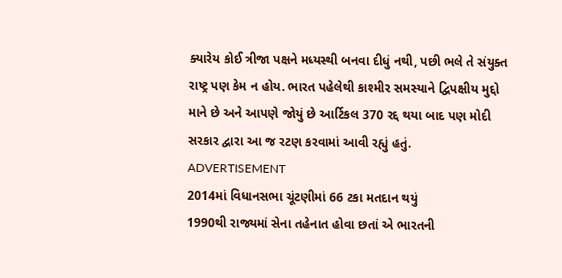ક્યારેય કોઈ ત્રીજા પક્ષને મધ્યસ્થી બનવા દીધું નથી, પછી ભલે તે સંયુક્ત રાષ્ટ્ર પણ કેમ ન હોય. ભારત પહેલેથી કાશ્મીર સમસ્યાને દ્વિપક્ષીય મુદ્દો માને છે અને આપણે જોયું છે આર્ટિકલ 370 રદ્દ થયા બાદ પણ મોદી સરકાર દ્વારા આ જ રટણ કરવામાં આવી રહ્યું હતું.
ADVERTISEMENT
2014માં વિધાનસભા ચૂંટણીમાં 66 ટકા મતદાન થયું
1990થી રાજ્યમાં સેના તહેનાત હોવા છતાં એ ભારતની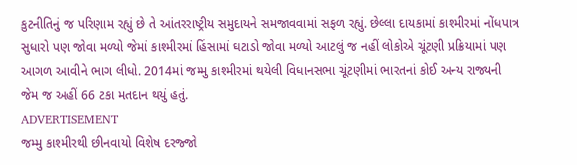કુટનીતિનું જ પરિણામ રહ્યું છે તે આંતરરાષ્ટ્રીય સમુદાયને સમજાવવામાં સફળ રહ્યું. છેલ્લા દાયકામાં કાશ્મીરમાં નોંધપાત્ર સુધારો પણ જોવા મળ્યો જેમાં કાશ્મીરમાં હિંસામાં ઘટાડો જોવા મળ્યો આટલું જ નહીં લોકોએ ચૂંટણી પ્રક્રિયામાં પણ આગળ આવીને ભાગ લીધો. 2014માં જમ્મુ કાશ્મીરમાં થયેલી વિધાનસભા ચૂંટણીમાં ભારતનાં કોઈ અન્ય રાજ્યની જેમ જ અહીં 66 ટકા મતદાન થયું હતું.
ADVERTISEMENT
જમ્મુ કાશ્મીરથી છીનવાયો વિશેષ દરજ્જો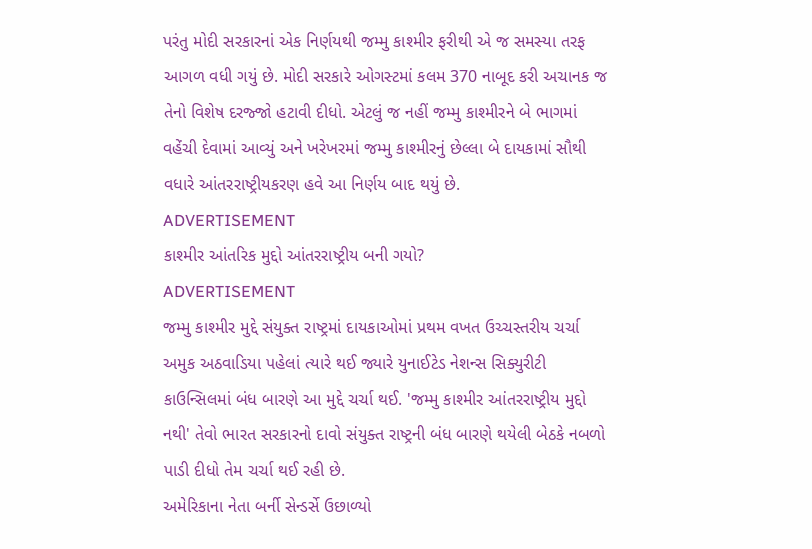પરંતુ મોદી સરકારનાં એક નિર્ણયથી જમ્મુ કાશ્મીર ફરીથી એ જ સમસ્યા તરફ આગળ વધી ગયું છે. મોદી સરકારે ઓગસ્ટમાં કલમ 370 નાબૂદ કરી અચાનક જ તેનો વિશેષ દરજ્જો હટાવી દીધો. એટલું જ નહીં જમ્મુ કાશ્મીરને બે ભાગમાં વહેંચી દેવામાં આવ્યું અને ખરેખરમાં જમ્મુ કાશ્મીરનું છેલ્લા બે દાયકામાં સૌથી વધારે આંતરરાષ્ટ્રીયકરણ હવે આ નિર્ણય બાદ થયું છે.
ADVERTISEMENT
કાશ્મીર આંતરિક મુદ્દો આંતરરાષ્ટ્રીય બની ગયો?
ADVERTISEMENT
જમ્મુ કાશ્મીર મુદ્દે સંયુક્ત રાષ્ટ્રમાં દાયકાઓમાં પ્રથમ વખત ઉચ્ચસ્તરીય ચર્ચા અમુક અઠવાડિયા પહેલાં ત્યારે થઈ જ્યારે યુનાઈટેડ નેશન્સ સિક્યુરીટી કાઉન્સિલમાં બંધ બારણે આ મુદ્દે ચર્ચા થઈ. 'જમ્મુ કાશ્મીર આંતરરાષ્ટ્રીય મુદ્દો નથી' તેવો ભારત સરકારનો દાવો સંયુક્ત રાષ્ટ્રની બંધ બારણે થયેલી બેઠકે નબળો પાડી દીધો તેમ ચર્ચા થઈ રહી છે.
અમેરિકાના નેતા બર્ની સેન્ડર્સે ઉછાળ્યો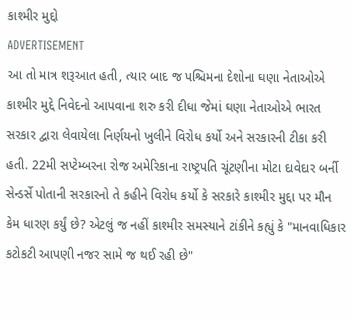કાશ્મીર મુદ્દો
ADVERTISEMENT
આ તો માત્ર શરૂઆત હતી, ત્યાર બાદ જ પશ્ચિમના દેશોના ઘણા નેતાઓએ કાશ્મીર મુદ્દે નિવેદનો આપવાના શરુ કરી દીધા જેમાં ઘણા નેતાઓએ ભારત સરકાર દ્વારા લેવાયેલા નિર્ણયનો ખુલીને વિરોધ કર્યો અને સરકારની ટીકા કરી હતી. 22મી સપ્ટેમ્બરના રોજ અમેરિકાના રાષ્ટ્રપતિ ચૂંટણીના મોટા દાવેદાર બર્ની સેન્ડર્સે પોતાની સરકારનો તે કહીને વિરોધ કર્યો કે સરકારે કાશ્મીર મુદ્દા પર મૌન કેમ ધારણ કર્યું છે? એટલું જ નહીં કાશ્મીર સમસ્યાને ટાંકીને કહ્યું કે "માનવાધિકાર કટોકટી આપણી નજર સામે જ થઈ રહી છે"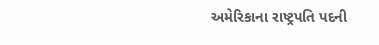અમેરિકાના રાષ્ટ્રપતિ પદની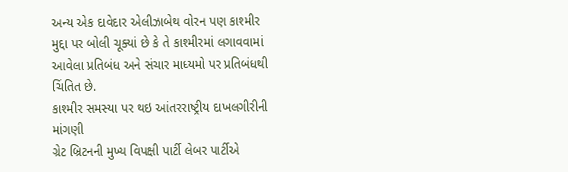અન્ય એક દાવેદાર એલીઝાબેથ વોરન પણ કાશ્મીર મુદ્દા પર બોલી ચૂક્યાં છે કે તે કાશ્મીરમાં લગાવવામાં આવેલા પ્રતિબંધ અને સંચાર માધ્યમો પર પ્રતિબંધથી ચિંતિત છે.
કાશ્મીર સમસ્યા પર થઇ આંતરરાષ્ટ્રીય દાખલગીરીની માંગણી
ગ્રેટ બ્રિટનની મુખ્ય વિપક્ષી પાર્ટી લેબર પાર્ટીએ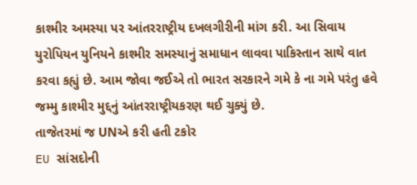કાશ્મીર અમસ્યા પર આંતરરાષ્ટ્રીય દખલગીરીની માંગ કરી. આ સિવાય યુરોપિયન યુનિયને કાશ્મીર સમસ્યાનું સમાધાન લાવવા પાકિસ્તાન સાથે વાત કરવા કહ્યું છે. આમ જોવા જઈએ તો ભારત સરકારને ગમે કે ના ગમે પરંતુ હવે જમ્મુ કાશ્મીર મુદ્દનું આંતરરાષ્ટ્રીયકરણ થઈ ચુક્યું છે.
તાજેતરમાં જ UNએ કરી હતી ટકોર
EU સાંસદોની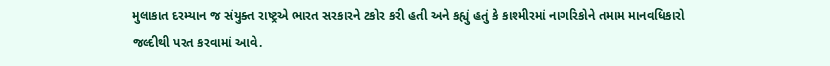મુલાકાત દરમ્યાન જ સંયુક્ત રાષ્ટ્રએ ભારત સરકારને ટકોર કરી હતી અને કહ્યું હતું કે કાશ્મીરમાં નાગરિકોને તમામ માનવધિકારો જલ્દીથી પરત કરવામાં આવે.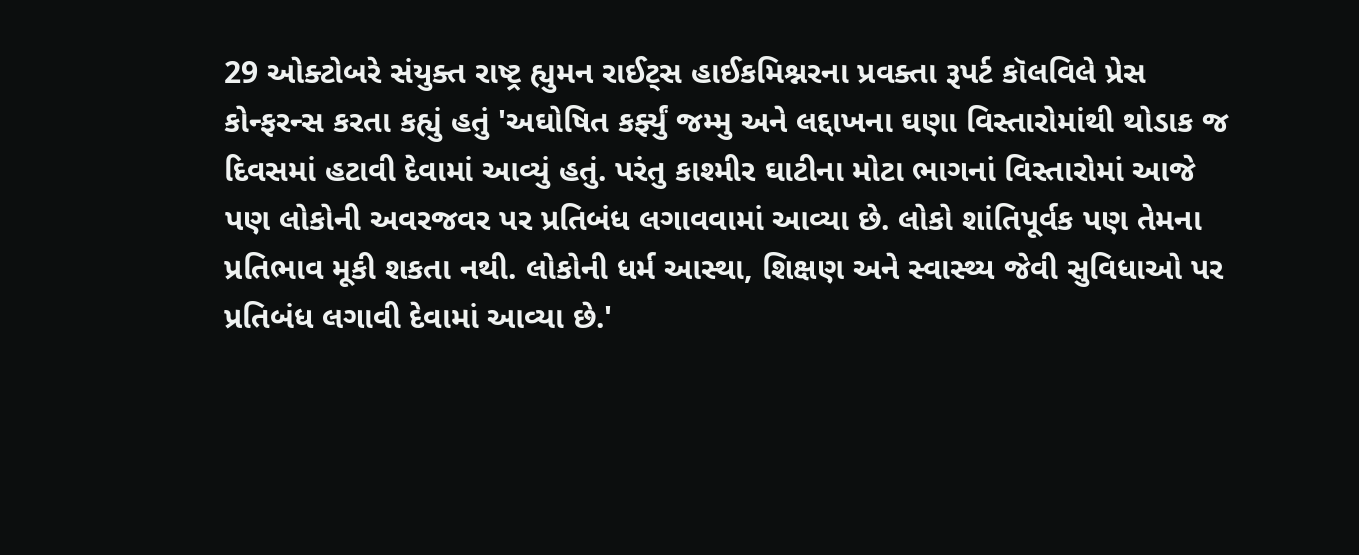29 ઓક્ટોબરે સંયુક્ત રાષ્ટ્ર હ્યુમન રાઈટ્સ હાઈકમિશ્નરના પ્રવક્તા રૂપર્ટ કૉલવિલે પ્રેસ કોન્ફરન્સ કરતા કહ્યું હતું 'અઘોષિત કર્ફ્યું જમ્મુ અને લદ્દાખના ઘણા વિસ્તારોમાંથી થોડાક જ દિવસમાં હટાવી દેવામાં આવ્યું હતું. પરંતુ કાશ્મીર ઘાટીના મોટા ભાગનાં વિસ્તારોમાં આજે પણ લોકોની અવરજવર પર પ્રતિબંધ લગાવવામાં આવ્યા છે. લોકો શાંતિપૂર્વક પણ તેમના પ્રતિભાવ મૂકી શકતા નથી. લોકોની ધર્મ આસ્થા, શિક્ષણ અને સ્વાસ્થ્ય જેવી સુવિધાઓ પર પ્રતિબંધ લગાવી દેવામાં આવ્યા છે.'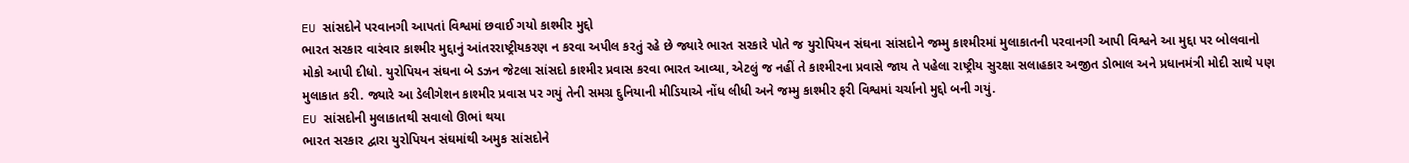EU સાંસદોને પરવાનગી આપતાં વિશ્વમાં છવાઈ ગયો કાશ્મીર મુદ્દો
ભારત સરકાર વારંવાર કાશ્મીર મુદ્દાનું આંતરરાષ્ટ્રીયકરણ ન કરવા અપીલ કરતું રહે છે જ્યારે ભારત સરકારે પોતે જ યુરોપિયન સંઘના સાંસદોને જમ્મુ કાશ્મીરમાં મુલાકાતની પરવાનગી આપી વિશ્વને આ મુદ્દા પર બોલવાનો મોકો આપી દીધો. યુરોપિયન સંઘના બે ડઝન જેટલા સાંસદો કાશ્મીર પ્રવાસ કરવા ભારત આવ્યા, એટલું જ નહીં તે કાશ્મીરના પ્રવાસે જાય તે પહેલા રાષ્ટ્રીય સુરક્ષા સલાહકાર અજીત ડોભાલ અને પ્રધાનમંત્રી મોદી સાથે પણ મુલાકાત કરી. જ્યારે આ ડેલીગેશન કાશ્મીર પ્રવાસ પર ગયું તેની સમગ્ર દુનિયાની મીડિયાએ નોંધ લીધી અને જમ્મુ કાશ્મીર ફરી વિશ્વમાં ચર્ચાનો મુદ્દો બની ગયું.
EU સાંસદોની મુલાકાતથી સવાલો ઊભાં થયા
ભારત સરકાર દ્વારા યુરોપિયન સંઘમાંથી અમુક સાંસદોને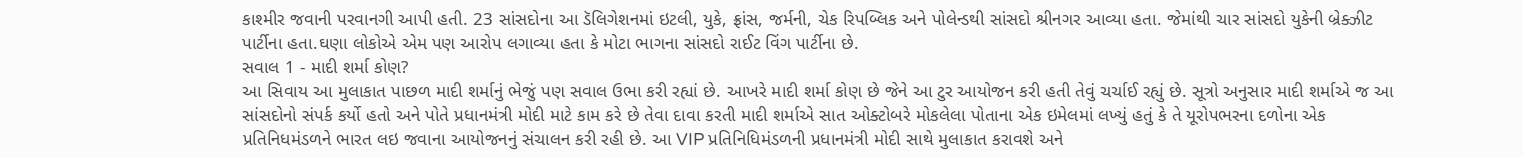કાશ્મીર જવાની પરવાનગી આપી હતી. 23 સાંસદોના આ ડૅલિગેશનમાં ઇટલી, યુકે, ફ્રાંસ, જર્મની, ચેક રિપબ્લિક અને પોલેન્ડથી સાંસદો શ્રીનગર આવ્યા હતા. જેમાંથી ચાર સાંસદો યુકેની બ્રેક્ઝીટ પાર્ટીના હતા.ઘણા લોકોએ એમ પણ આરોપ લગાવ્યા હતા કે મોટા ભાગના સાંસદો રાઈટ વિંગ પાર્ટીના છે.
સવાલ 1 - માદી શર્મા કોણ?
આ સિવાય આ મુલાકાત પાછળ માદી શર્માનું ભેજું પણ સવાલ ઉભા કરી રહ્યાં છે. આખરે માદી શર્મા કોણ છે જેને આ ટુર આયોજન કરી હતી તેવું ચર્ચાઈ રહ્યું છે. સૂત્રો અનુસાર માદી શર્માએ જ આ સાંસદોનો સંપર્ક કર્યો હતો અને પોતે પ્રધાનમંત્રી મોદી માટે કામ કરે છે તેવા દાવા કરતી માદી શર્માએ સાત ઓક્ટોબરે મોકલેલા પોતાના એક ઇમેલમાં લખ્યું હતું કે તે યૂરોપભરના દળોના એક પ્રતિનિધમંડળને ભારત લઇ જવાના આયોજનનું સંચાલન કરી રહી છે. આ VIP પ્રતિનિધિમંડળની પ્રધાનમંત્રી મોદી સાથે મુલાકાત કરાવશે અને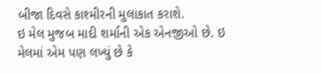બીજા દિવસે કાશ્મીરની મુલાકાત કરાશે.
ઇ મેલ મુજબ માદી શર્માની એક એનજીઓ છે. ઇ મેલમાં એમ પણ લખ્યું છે કે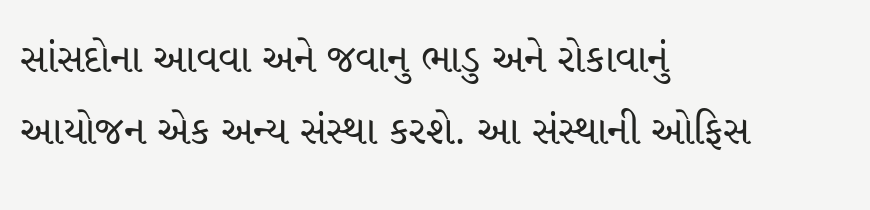સાંસદોના આવવા અને જવાનુ ભાડુ અને રોકાવાનું આયોજન એક અન્ય સંસ્થા કરશે. આ સંસ્થાની ઓફિસ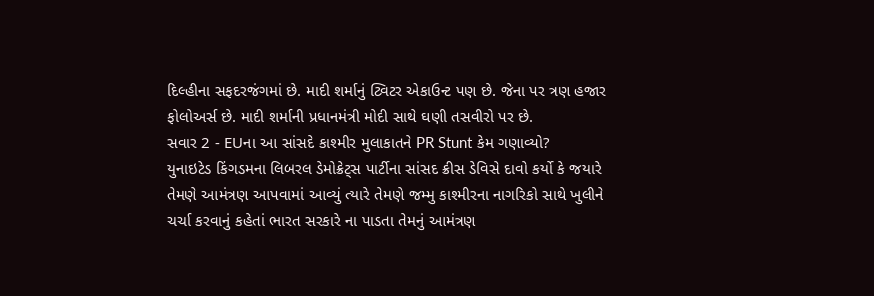દિલ્હીના સફદરજંગમાં છે. માદી શર્માનું ટ્વિટર એકાઉન્ટ પણ છે. જેના પર ત્રણ હજાર ફોલોઅર્સ છે. માદી શર્માની પ્રધાનમંત્રી મોદી સાથે ઘણી તસવીરો પર છે.
સવાર 2 - EUના આ સાંસદે કાશ્મીર મુલાકાતને PR Stunt કેમ ગણાવ્યો?
યુનાઇટેડ કિંગડમના લિબરલ ડેમોક્રેટ્સ પાર્ટીના સાંસદ ક્રીસ ડેવિસે દાવો કર્યો કે જયારે તેમણે આમંત્રણ આપવામાં આવ્યું ત્યારે તેમણે જમ્મુ કાશ્મીરના નાગરિકો સાથે ખુલીને ચર્ચા કરવાનું કહેતાં ભારત સરકારે ના પાડતા તેમનું આમંત્રણ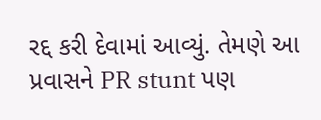રદ્દ કરી દેવામાં આવ્યું. તેમણે આ પ્રવાસને PR stunt પણ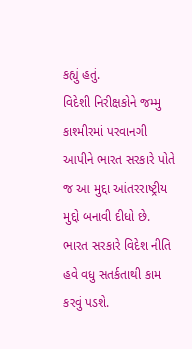કહ્યું હતું.
વિદેશી નિરીક્ષકોને જમ્મુ કાશ્મીરમાં પરવાનગી આપીને ભારત સરકારે પોતે જ આ મુદ્દા આંતરરાષ્ટ્રીય મુદ્દો બનાવી દીધો છે. ભારત સરકારે વિદેશ નીતિ હવે વધુ સતર્કતાથી કામ કરવું પડશે.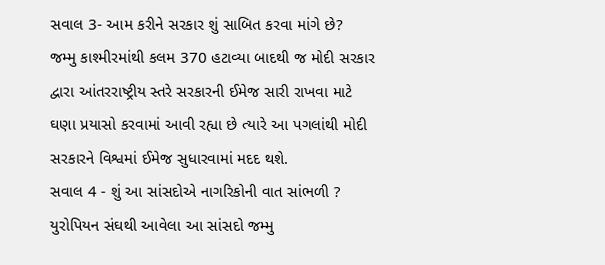સવાલ 3- આમ કરીને સરકાર શું સાબિત કરવા માંગે છે?
જમ્મુ કાશ્મીરમાંથી કલમ 370 હટાવ્યા બાદથી જ મોદી સરકાર દ્વારા આંતરરાષ્ટ્રીય સ્તરે સરકારની ઈમેજ સારી રાખવા માટે ઘણા પ્રયાસો કરવામાં આવી રહ્યા છે ત્યારે આ પગલાંથી મોદી સરકારને વિશ્વમાં ઈમેજ સુધારવામાં મદદ થશે.
સવાલ 4 - શું આ સાંસદોએ નાગરિકોની વાત સાંભળી ?
યુરોપિયન સંઘથી આવેલા આ સાંસદો જમ્મુ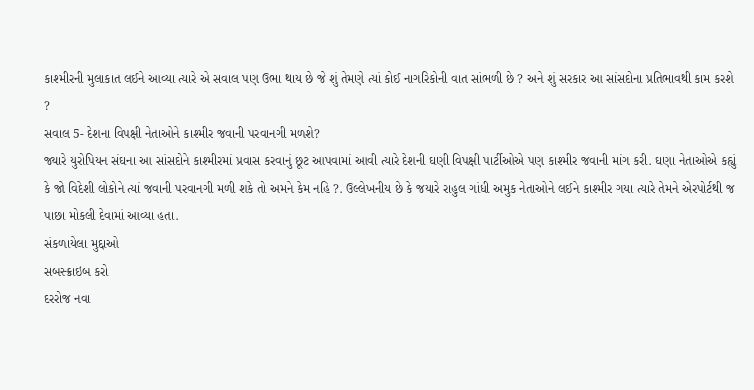કાશ્મીરની મુલાકાત લઈને આવ્યા ત્યારે એ સવાલ પણ ઉભા થાય છે જે શું તેમણે ત્યાં કોઈ નાગરિકોની વાત સાંભળી છે ? અને શું સરકાર આ સાંસદોના પ્રતિભાવથી કામ કરશે ?
સવાલ 5- દેશના વિપક્ષી નેતાઓને કાશ્મીર જવાની પરવાનગી મળશે?
જ્યારે યુરોપિયન સંઘના આ સાંસદોને કાશ્મીરમાં પ્રવાસ કરવાનું છૂટ આપવામાં આવી ત્યારે દેશની ઘણી વિપક્ષી પાર્ટીઓએ પણ કાશ્મીર જવાની માંગ કરી. ઘણા નેતાઓએ કહ્યું કે જો વિદેશી લોકોને ત્યાં જવાની પરવાનગી મળી શકે તો અમને કેમ નહિ ?. ઉલ્લેખનીય છે કે જયારે રાહુલ ગાંધી અમુક નેતાઓને લઈને કાશ્મીર ગયા ત્યારે તેમને એરપોર્ટથી જ પાછા મોકલી દેવામાં આવ્યા હતા.
સંકળાયેલા મુદ્દાઓ
સબસ્ક્રાઇબ કરો
દરરોજ નવા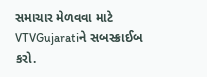સમાચાર મેળવવા માટે VTVGujaratiને સબસ્ક્રાઈબ કરો.